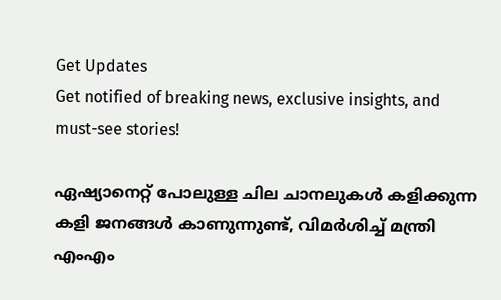Get Updates
Get notified of breaking news, exclusive insights, and must-see stories!

ഏഷ്യാനെറ്റ് പോലുള്ള ചില ചാനലുകള്‍ കളിക്കുന്ന കളി ജനങ്ങള്‍ കാണുന്നുണ്ട്, വിമർശിച്ച് മന്ത്രി എംഎം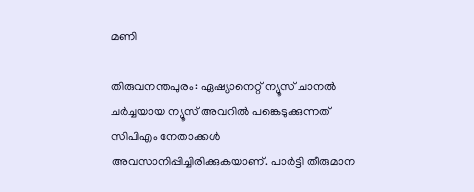മണി

തിരുവനന്തപുരം: ഏഷ്യാനെറ്റ് ന്യൂസ് ചാനല്‍ ചര്‍ച്ചയായ ന്യൂസ് അവറില്‍ പങ്കെടുക്കുന്നത് സിപിഎം നേതാക്കള്‍ അവസാനിപ്പിച്ചിരിക്കുകയാണ്. പാര്‍ട്ടി തീരുമാന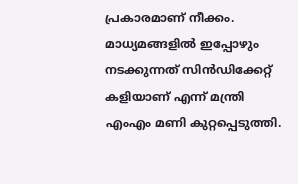പ്രകാരമാണ് നീക്കം. മാധ്യമങ്ങളില്‍ ഇപ്പോഴും നടക്കുന്നത് സിന്‍ഡിക്കേറ്റ് കളിയാണ് എന്ന് മന്ത്രി എംഎം മണി കുറ്റപ്പെടുത്തി.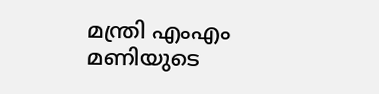മന്ത്രി എംഎം മണിയുടെ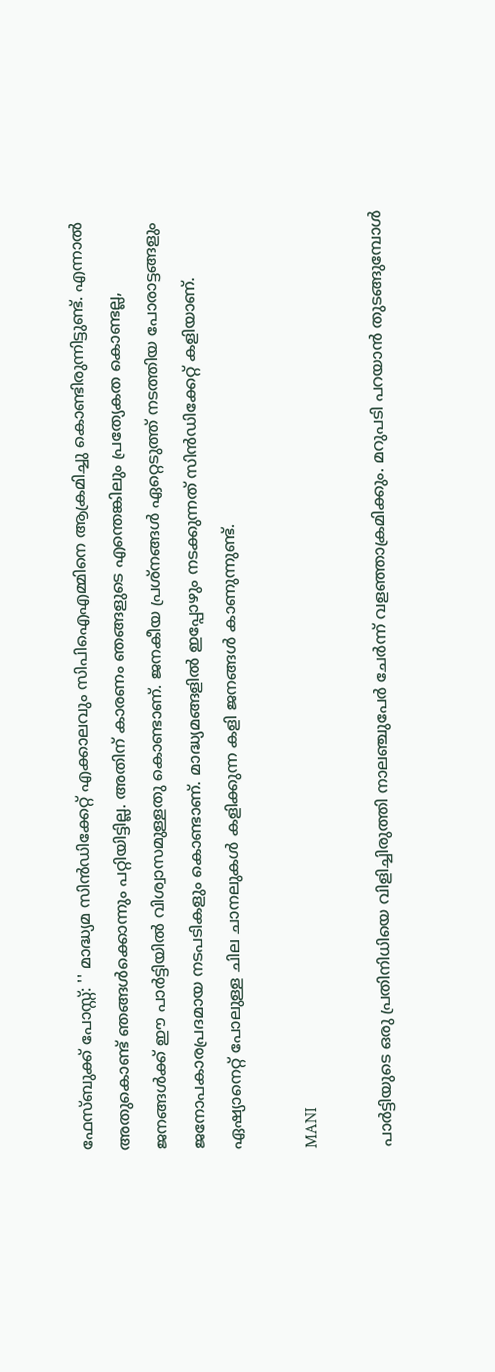ഫേസ്ബുക്ക് പോസ്റ്റ്: '' മാദ്ധ്യമ സിൻഡിക്കേറ്റ് എക്കാലവും സിപിഐഎമ്മിനെ ആക്രമിച്ചു കൊണ്ടിരുന്നിട്ടുണ്ട്. എന്നാല്‍ അതുകൊണ്ട് ഞങ്ങള്‍ക്കൊന്നും പറ്റിയിട്ടില്ല. അതിന് കാരണം ഞങ്ങളുടെ എന്തെങ്കിലും പ്രത്യേകത കൊണ്ടല്ല, ജനങ്ങള്‍ക്ക് ഈ പാര്‍ട്ടിയില്‍ വിശ്വാസമുള്ളതു കൊണ്ടാണ്. ജനകീയ പ്രശ്നങ്ങള്‍ ഏറ്റെടുത്ത് നടത്തിയ പോരാട്ടങ്ങളും ജനോപകാരപ്രദമായ നടപടികളും കൊണ്ടാണ്. മാദ്ധ്യമങ്ങളിൽ ഇപ്പോഴും നടക്കുന്നത് സിൻഡിക്കേറ്റ് കളിയാണ്. ഏഷ്യാനെറ്റ് പോലുള്ള ചില ചാനലുകള്‍ കളിക്കുന്ന കളി ജനങ്ങള്‍ കാണുന്നുണ്ട്.

MANI

പാര്‍ട്ടിയുടെ ഒരു പ്രതിനിധിയെ വിളിച്ചിരുത്തി നാലഞ്ചുപേര്‍ ചേര്‍ന്ന് വളഞ്ഞാക്രമിക്കും. മറുപടി പറയാന്‍ തുടങ്ങുമ്പോള്‍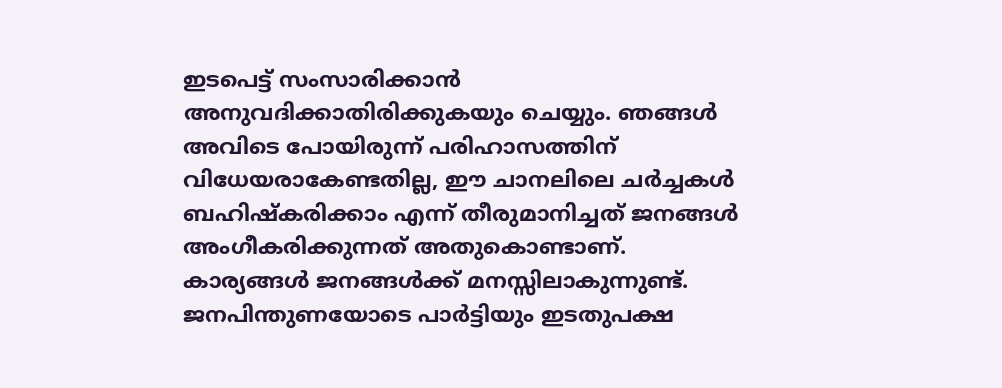ഇടപെട്ട് സംസാരിക്കാന്‍ അനുവദിക്കാതിരിക്കുകയും ചെയ്യും. ഞങ്ങള്‍ അവിടെ പോയിരുന്ന് പരിഹാസത്തിന് വിധേയരാകേണ്ടതില്ല, ഈ ചാനലിലെ ചര്‍ച്ചകള്‍ ബഹിഷ്കരിക്കാം എന്ന് തീരുമാനിച്ചത് ജനങ്ങള്‍ അംഗീകരിക്കുന്നത് അതുകൊണ്ടാണ്. കാര്യങ്ങള്‍ ജനങ്ങള്‍ക്ക് മനസ്സിലാകുന്നുണ്ട്. ജനപിന്തുണയോടെ പാര്‍ട്ടിയും ഇടതുപക്ഷ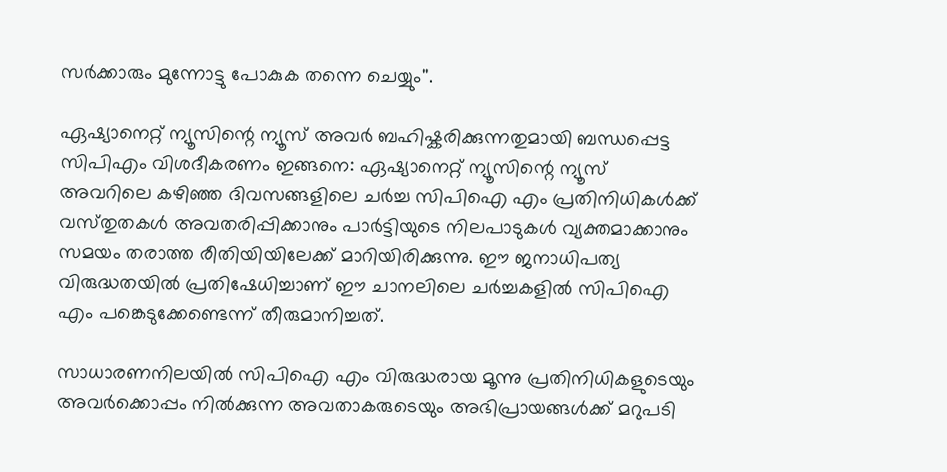സര്‍ക്കാരും മുന്നോട്ടു പോകുക തന്നെ ചെയ്യും''.

ഏഷ്യാനെറ്റ്‌ ന്യൂസിന്റെ ന്യൂസ്‌ അവർ ബഹിഷ്കരിക്കുന്നതുമായി ബന്ധപ്പെട്ട സിപിഎം വിശദീകരണം ഇങ്ങനെ: ഏഷ്യാനെറ്റ്‌ ന്യൂസിന്റെ ന്യൂസ്‌ അവറിലെ കഴിഞ്ഞ ദിവസങ്ങളിലെ ചർച്ച സിപിഐ എം പ്രതിനിധികൾക്ക്‌ വസ്‌തുതകൾ അവതരിപ്പിക്കാനും പാർട്ടിയുടെ നിലപാടുകൾ വ്യക്തമാക്കാനും സമയം തരാത്ത രീതിയിയിലേക്ക്‌ മാറിയിരിക്കുന്നു. ഈ ജനാധിപത്യ വിരുദ്ധതയിൽ പ്രതിഷേധിച്ചാണ്‌ ഈ ചാനലിലെ ചർച്ചകളിൽ സിപിഐ എം പങ്കെടുക്കേണ്ടെന്ന്‌ തീരുമാനിച്ചത്.

സാധാരണനിലയിൽ സിപിഐ എം വിരുദ്ധരായ മൂന്നു പ്രതിനിധികളുടെയും അവർക്കൊപ്പം നിൽക്കുന്ന അവതാകരുടെയും അഭിപ്രായങ്ങൾക്ക്‌ മറുപടി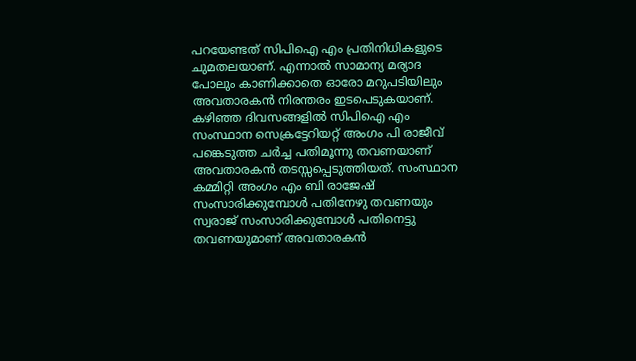പറയേണ്ടത്‌ സിപിഐ എം പ്രതിനിധികളുടെ ചുമതലയാണ്‌. എന്നാൽ സാമാന്യ മര്യാദ പോലും കാണിക്കാതെ ഓരോ മറുപടിയിലും അവതാരകൻ നിരന്തരം ഇടപെടുകയാണ്‌. കഴിഞ്ഞ ദിവസങ്ങളിൽ സിപിഐ എം സംസ്ഥാന സെക്രട്ടേറിയറ്റ്‌ അംഗം പി രാജീവ് പങ്കെടുത്ത ചർച്ച പതിമൂന്നു തവണയാണ്‌ അവതാരകൻ തടസ്സപ്പെടുത്തിയത്‌. സംസ്ഥാന കമ്മിറ്റി അംഗം എം ബി രാജേഷ്‌ സംസാരിക്കുമ്പോൾ പതിനേഴു തവണയും സ്വരാജ്‌ സംസാരിക്കുമ്പോൾ പതിനെട്ടു തവണയുമാണ്‌ അവതാരകൻ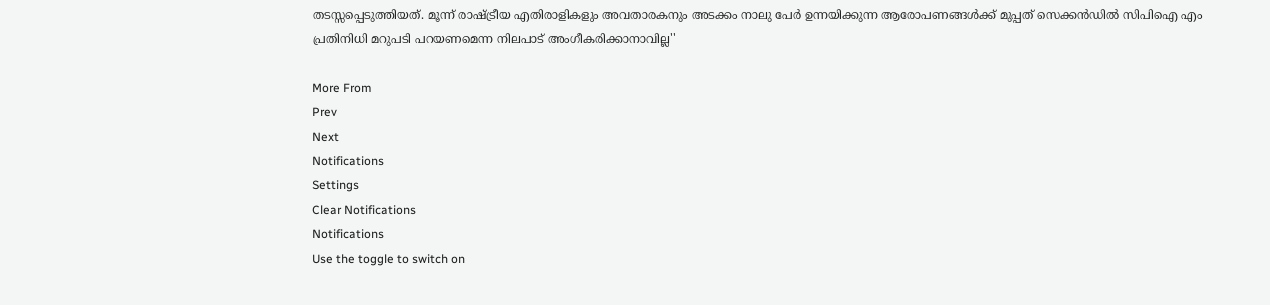തടസ്സപ്പെടുത്തിയത്‌. മൂന്ന്‌ രാഷ്‌ട്രീയ എതിരാളികളും അവതാരകനും അടക്കം നാലു പേർ ഉന്നയിക്കുന്ന ആരോപണങ്ങൾക്ക്‌ മുപ്പത്‌ സെക്കൻഡിൽ സിപിഐ എം പ്രതിനിധി മറുപടി പറയണമെന്ന നിലപാട്‌ അംഗീകരിക്കാനാവില്ല''

More From
Prev
Next
Notifications
Settings
Clear Notifications
Notifications
Use the toggle to switch on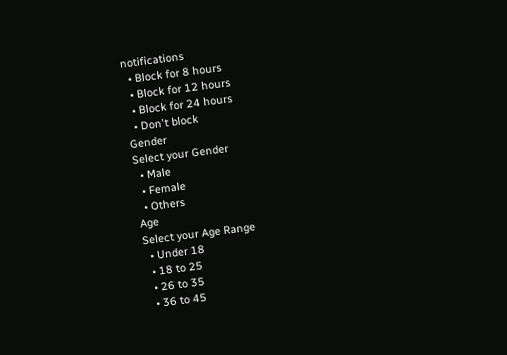notifications
  • Block for 8 hours
  • Block for 12 hours
  • Block for 24 hours
  • Don't block
Gender
Select your Gender
  • Male
  • Female
  • Others
Age
Select your Age Range
  • Under 18
  • 18 to 25
  • 26 to 35
  • 36 to 45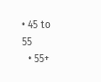• 45 to 55
  • 55+